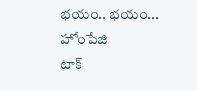భయం.. భయం...
హోంపేజి
టాక్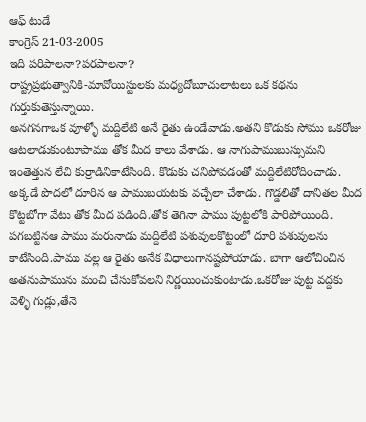ఆఫ్ టుడే
కాంగ్రెస్ 21-03-2005
ఇది పరిపాలనా?పరపాలనా?
రాష్ట్రప్రభుత్వానికి-మావోయిస్టులకు మధ్యదోబూచులాటలు ఒక కథను గుర్తుకుతెస్తున్నాయి.
అనగనగాఒక వూళ్ళో మద్దిలేటి అనే రైతు ఉండేవాడు.అతని కొడుకు సోము ఒకరోజు ఆటలాడుకుంటూపాము తోక మీద కాలు వేశాడు. ఆ నాగుపాముబుస్సుమని ఇంతెత్తున లేచి కుర్రాడినికాటేసింది. కొడుకు చనిపోవడంతో మద్దిలేటిరోదించాడు. అక్కడే పొదలో దూరిన ఆ పాముబయటకు వచ్చేలా చేశాడు. గొడ్డలితో దానితల మీద కొట్టబోగా వేటు తోక మీద పడింది.తోక తెగినా పాము పుట్టలోకి పారిపోయింది.
పగబట్టినఆ పాము మరునాడు మద్దిలేటి పశువులకొట్టంలో దూరి పశువులను కాటేసింది.పాము వల్ల ఆ రైతు అనేక విధాలుగానష్టపోయాడు. బాగా ఆలోచించిన అతనుపామును మంచి చేసుకోవలని నిర్ణయించుకుంటాడు.ఒకరోజు పుట్ట వద్దకు వెళ్ళి గుడ్లు,తేనె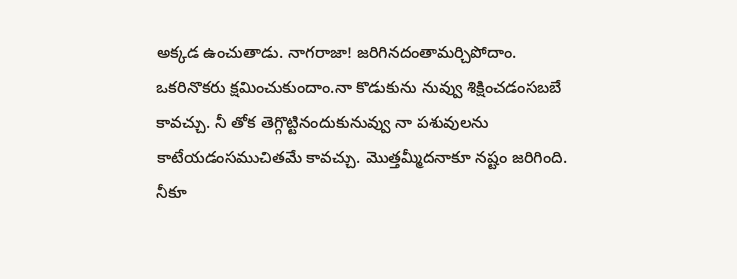అక్కడ ఉంచుతాడు. నాగరాజా! జరిగినదంతామర్చిపోదాం. ఒకరినొకరు క్షమించుకుందాం.నా కొడుకును నువ్వు శిక్షించడంసబబే కావచ్చు. నీ తోక తెగ్గొట్టినందుకునువ్వు నా పశువులను కాటేయడంసముచితమే కావచ్చు. మొత్తమ్మీదనాకూ నష్టం జరిగింది. నీకూ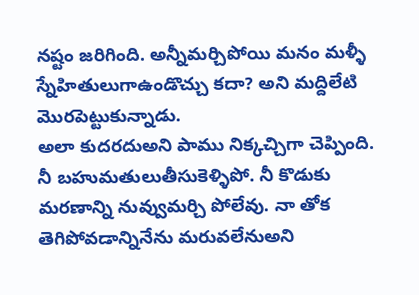నష్టం జరిగింది. అన్నీమర్చిపోయి మనం మళ్ళీ స్నేహితులుగాఉండొచ్చు కదా? అని మద్దిలేటి మొరపెట్టుకున్నాడు.
అలా కుదరదుఅని పాము నిక్కచ్చిగా చెప్పింది. నీ బహుమతులుతీసుకెళ్ళిపో. నీ కొడుకు మరణాన్ని నువ్వుమర్చి పోలేవు. నా తోక తెగిపోవడాన్నినేను మరువలేనుఅని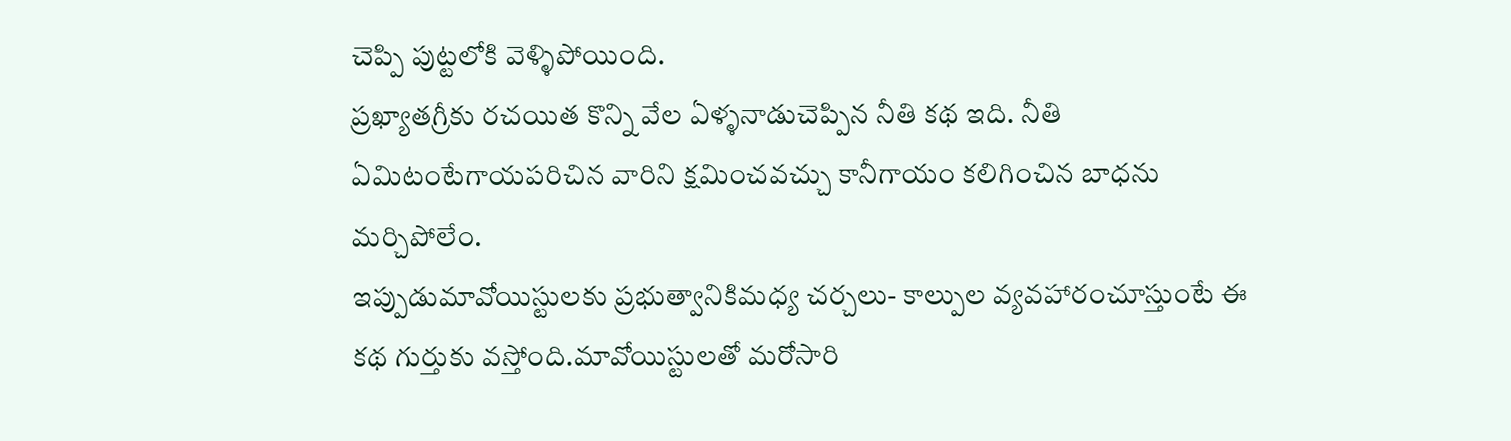చెప్పి పుట్టలోకి వెళ్ళిపోయింది.
ప్రఖ్యాతగ్రీకు రచయిత కొన్ని వేల ఏళ్ళనాడుచెప్పిన నీతి కథ ఇది. నీతి ఏమిటంటేగాయపరిచిన వారిని క్షమించవచ్చు కానీగాయం కలిగించిన బాధను మర్చిపోలేం.
ఇప్పుడుమావోయిస్టులకు ప్రభుత్వానికిమధ్య చర్చలు- కాల్పుల వ్యవహారంచూస్తుంటే ఈ కథ గుర్తుకు వస్తోంది.మావోయిస్టులతో మరోసారి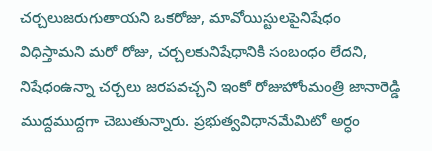చర్చలుజరుగుతాయని ఒకరోజు, మావోయిస్టులపైనిషేధం విధిస్తామని మరో రోజు, చర్చలకునిషేధానికి సంబంధం లేదని, నిషేధంఉన్నా చర్చలు జరపవచ్చని ఇంకో రోజుహోంమంత్రి జానారెడ్డి ముద్దముద్దగా చెబుతున్నారు. ప్రభుత్వవిధానమేమిటో అర్ధం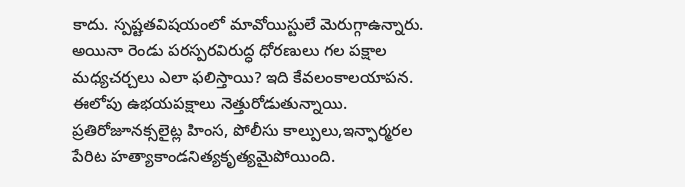కాదు. స్పష్టతవిషయంలో మావోయిస్టులే మెరుగ్గాఉన్నారు. అయినా రెండు పరస్పరవిరుద్ధ ధోరణులు గల పక్షాల మధ్యచర్చలు ఎలా ఫలిస్తాయి? ఇది కేవలంకాలయాపన.
ఈలోపు ఉభయపక్షాలు నెత్తురోడుతున్నాయి. ప్రతిరోజూనక్సలైట్ల హింస, పోలీసు కాల్పులు,ఇన్ఫార్మరల పేరిట హత్యాకాండనిత్యకృత్యమైపోయింది.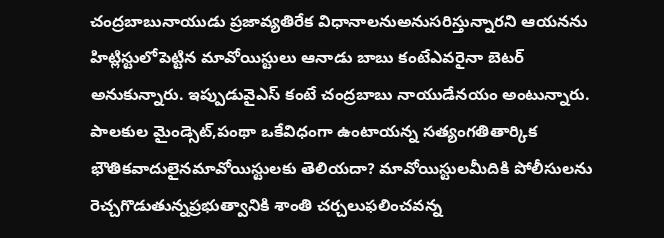చంద్రబాబునాయుడు ప్రజావ్యతిరేక విధానాలనుఅనుసరిస్తున్నారని ఆయనను హిట్లిస్టులోపెట్టిన మావోయిస్టులు ఆనాడు బాబు కంటేఎవరైనా బెటర్ అనుకున్నారు. ఇప్పుడువైఎస్ కంటే చంద్రబాబు నాయుడేనయం అంటున్నారు. పాలకుల మైండ్సెట్,పంథా ఒకేవిధంగా ఉంటాయన్న సత్యంగతితార్కిక భౌతికవాదులైనమావోయిస్టులకు తెలియదా? మావోయిస్టులమీదికి పోలీసులను రెచ్చగొడుతున్నప్రభుత్వానికి శాంతి చర్చలుఫలించవన్న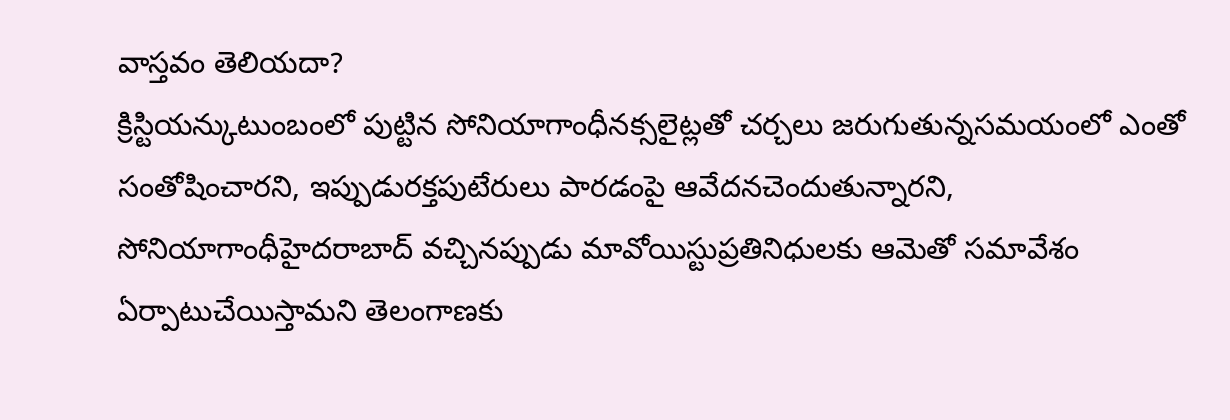వాస్తవం తెలియదా?
క్రిస్టియన్కుటుంబంలో పుట్టిన సోనియాగాంధీనక్సలైట్లతో చర్చలు జరుగుతున్నసమయంలో ఎంతో సంతోషించారని, ఇప్పుడురక్తపుటేరులు పారడంపై ఆవేదనచెందుతున్నారని, సోనియాగాంధీహైదరాబాద్ వచ్చినప్పుడు మావోయిస్టుప్రతినిధులకు ఆమెతో సమావేశం ఏర్పాటుచేయిస్తామని తెలంగాణకు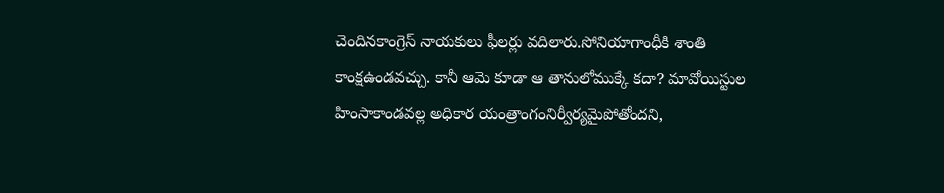చెందినకాంగ్రెస్ నాయకులు ఫీలర్లు వదిలారు.సోనియాగాంధీకి శాంతి కాంక్షఉండవచ్చు. కానీ ఆమె కూడా ఆ తానులోముక్కే కదా? మావోయిస్టుల హింసాకాండవల్ల అధికార యంత్రాంగంనిర్వీర్యమైపోతోందని,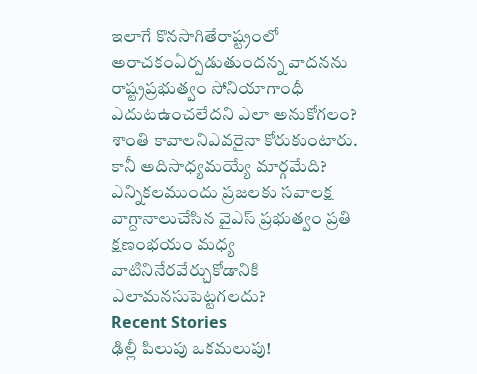ఇలాగే కొనసాగితేరాష్ట్రంలో అరాచకంఏర్పడుతుందన్న వాదనను రాష్ట్రప్రభుత్వం సోనియాగాంధీ ఎదుటఉంచలేదని ఎలా అనుకోగలం? శాంతి కావాలనిఎవరైనా కోరుకుంటారు. కానీ అదిసాధ్యమయ్యే మార్గమేది? ఎన్నికలముందు ప్రజలకు సవాలక్ష వాగ్దానాలుచేసిన వైఎస్ ప్రభుత్వం ప్రతి క్షణంభయం మధ్య వాటినినేరవేర్చుకోడానికి ఎలామనసుపెట్టగలదు?
Recent Stories
ఢిల్లీ పిలుపు ఒకమలుపు!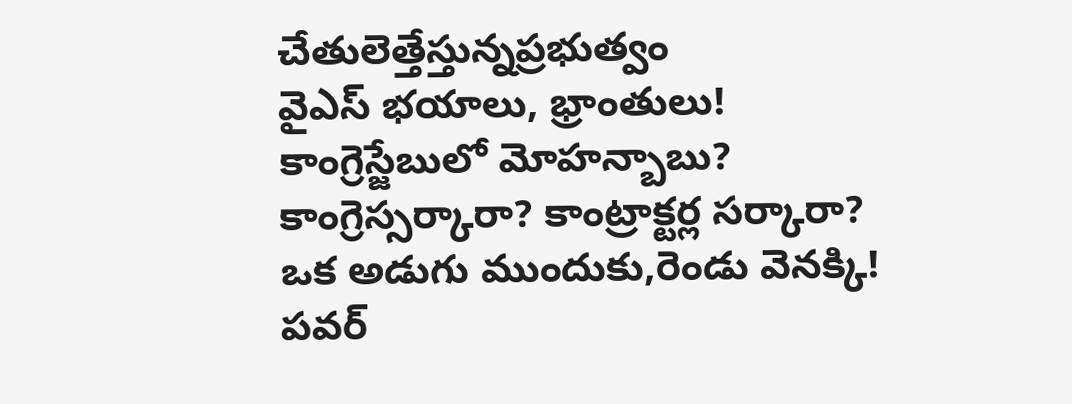చేతులెత్తేస్తున్నప్రభుత్వం
వైఎస్ భయాలు, భ్రాంతులు!
కాంగ్రెస్జేబులో మోహన్బాబు?
కాంగ్రెస్సర్కారా? కాంట్రాక్టర్ల సర్కారా?
ఒక అడుగు ముందుకు,రెండు వెనక్కి!
పవర్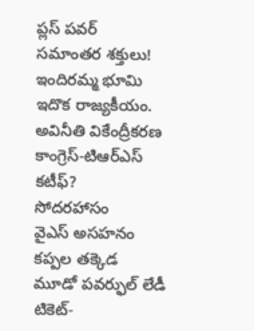ప్లస్ పవర్
సమాంతర శక్తులు!
ఇందిరమ్మ భూమి
ఇదొక రాజ్యకీయం.
అవినీతి వికేంద్రీకరణ
కాంగ్రెస్-టిఆర్ఎస్ కటీఫ్?
సోదరహాసం
వైఎస్ అసహనం
కప్పల తక్కెడ
మూడో పవర్ఫుల్ లేడీ
టికెట్-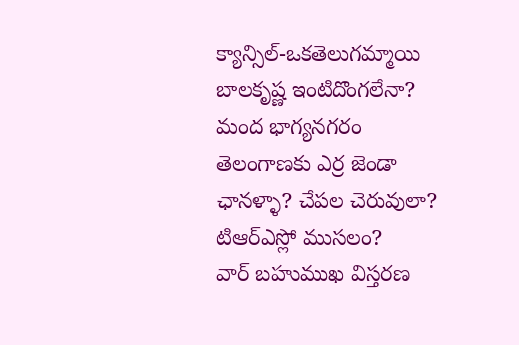క్యాన్సిల్-ఒకతెలుగమ్మాయి
బాలకృష్ణ ఇంటిదొంగలేనా?
మంద భాగ్యనగరం
తెలంగాణకు ఎర్ర జెండా
ఛానళ్ళా? చేపల చెరువులా?
టిఆర్ఎస్లో ముసలం?
వార్ బహుముఖ విస్తరణ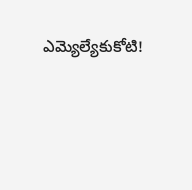ఎమ్యెల్యేకుకోటి!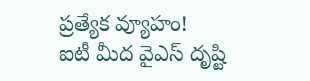ప్రత్యేక వ్యూహం!
ఐటీ మీద వైఎస్ దృష్టి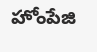హోంపేజి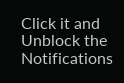Click it and Unblock the Notifications